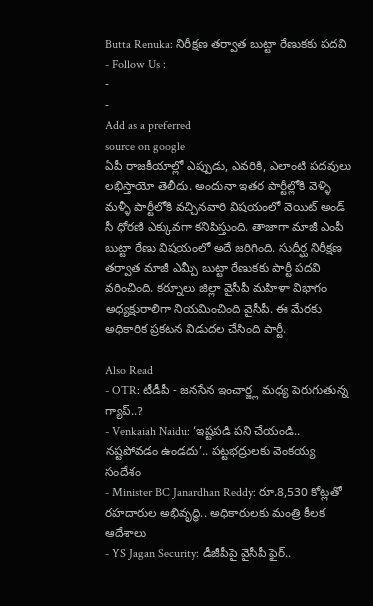Butta Renuka: నిరీక్షణ తర్వాత బుట్టా రేణుకకు పదవి
- Follow Us :
-
-
Add as a preferred
source on google
ఏపీ రాజకీయాల్లో ఎప్పుడు, ఎవరికి, ఎలాంటి పదవులు లభిస్తాయో తెలీదు. అందునా ఇతర పార్టీల్లోకి వెళ్ళి మళ్ళీ పార్టీలోకి వచ్చినవారి విషయంలో వెయిట్ అండ్ సీ ధోరణి ఎక్కువగా కనిపిస్తుంది. తాజాగా మాజీ ఎంపీ బుట్టా రేణు విషయంలో అదే జరిగింది. సుదీర్ఘ నిరీక్షణ తర్వాత మాజీ ఎమ్పీ బుట్టా రేణుకకు పార్టీ పదవి వరించింది. కర్నూలు జిల్లా వైసీపీ మహిళా విభాగం అధ్యక్షురాలిగా నియమించింది వైసీపీ. ఈ మేరకు అధికారిక ప్రకటన విడుదల చేసింది పార్టీ.

Also Read
- OTR: టీడీపీ - జనసేన ఇంచార్జ్ల మధ్య పెరుగుతున్న గ్యాప్..?
- Venkaiah Naidu: ‘ఇష్టపడి పని చేయండి.. నష్టపోవడం ఉండదు’.. పట్టభద్రులకు వెంకయ్య సందేశం
- Minister BC Janardhan Reddy: రూ.8,530 కోట్లతో రహదారుల అభివృద్ధి.. అధికారులకు మంత్రి కీలక ఆదేశాలు
- YS Jagan Security: డీజీపీపై వైసీపీ ఫైర్..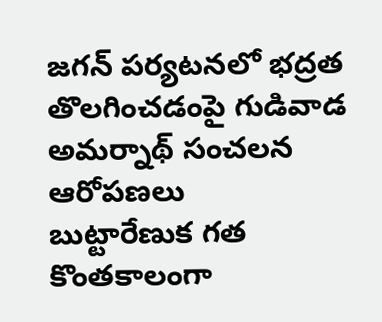జగన్ పర్యటనలో భద్రత తొలగించడంపై గుడివాడ అమర్నాథ్ సంచలన ఆరోపణలు
బుట్టారేణుక గత కొంతకాలంగా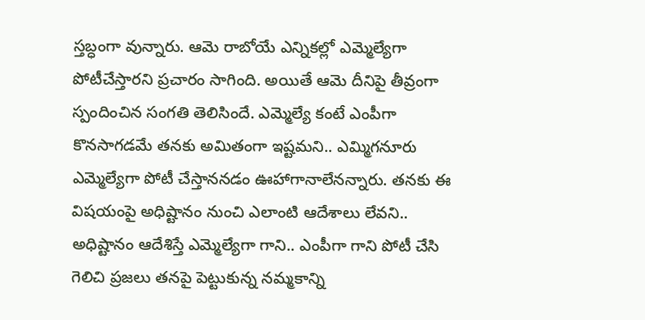స్తబ్ధంగా వున్నారు. ఆమె రాబోయే ఎన్నికల్లో ఎమ్మెల్యేగా పోటీచేస్తారని ప్రచారం సాగింది. అయితే ఆమె దీనిపై తీవ్రంగా స్పందించిన సంగతి తెలిసిందే. ఎమ్మెల్యే కంటే ఎంపీగా కొనసాగడమే తనకు అమితంగా ఇష్టమని.. ఎమ్మిగనూరు ఎమ్మెల్యేగా పోటీ చేస్తాననడం ఊహాగానాలేనన్నారు. తనకు ఈ విషయంపై అధిష్టానం నుంచి ఎలాంటి ఆదేశాలు లేవని.. అధిష్టానం ఆదేశిస్తే ఎమ్మెల్యేగా గాని.. ఎంపీగా గాని పోటీ చేసి గెలిచి ప్రజలు తనపై పెట్టుకున్న నమ్మకాన్ని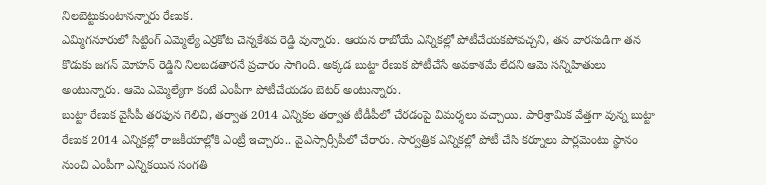నిలబెట్టుకుంటానన్నారు రేణుక.
ఎమ్మిగనూరులో సిట్టింగ్ ఎమ్మెల్యే ఎర్రకోట చెన్నకేశవ రెడ్డి వున్నారు. ఆయన రాబోయే ఎన్నికల్లో పోటీచేయకపోవచ్చని, తన వారసుడిగా తన కొడుకు జగన్ మోహన్ రెడ్డిని నిలబడతారనే ప్రచారం సాగింది. అక్కడ బుట్టా రేణుక పోటీచేసే అవకాశమే లేదని ఆమె సన్నిహితులు అంటున్నారు. ఆమె ఎమ్మెల్యేగా కంటే ఎంపీగా పోటీచేయడం బెటర్ అంటున్నారు.
బుట్టా రేణుక వైసీపీ తరఫున గెలిచి, తర్వాత 2014 ఎన్నికల తర్వాత టీడీపీలో చేరడంపై విమర్శలు వచ్చాయి. పారిశ్రామిక వేత్తగా వున్న బుట్టా రేణుక 2014 ఎన్నికల్లో రాజకీయాల్లోకి ఎంట్రీ ఇచ్చారు.. వైఎస్సార్సీపీలో చేరారు. సార్వత్రిక ఎన్నికల్లో పోటీ చేసి కర్నూలు పార్లమెంటు స్థానం నుంచి ఎంపీగా ఎన్నికయిన సంగతి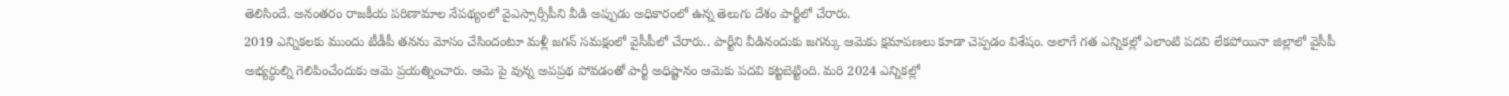తెలిసిందే. అనంతరం రాజకీయ పరిణామాల నేపథ్యంలో వైఎస్సార్సీపీని వీడి అప్పుడు అధికారంలో ఉన్న తెలుగు దేశం పార్టీలో చేరారు.
2019 ఎన్నికలకు ముందు టీడీపీ తనను మోసం చేసిందంటూ మళ్లీ జగన్ సమక్షంలో వైసీపీలో చేరారు.. పార్టీని వీడినందుకు జగన్కు ఆమెకు క్షమాపణలు కూడా చెప్పడం విశేషం. అలాగే గత ఎన్నికల్లో ఎలాంటి పదవి లేకపోయినా జిల్లాలో వైసీపీ అభ్యర్ధుల్ని గెలిపించేందుకు ఆమె ప్రయత్నించారు. ఆమె పై వున్న అపప్రథ పోవడంతో పార్టీ అధిష్టానం ఆమెకు పదవి కట్టబెట్టింది. మరి 2024 ఎన్నికల్లో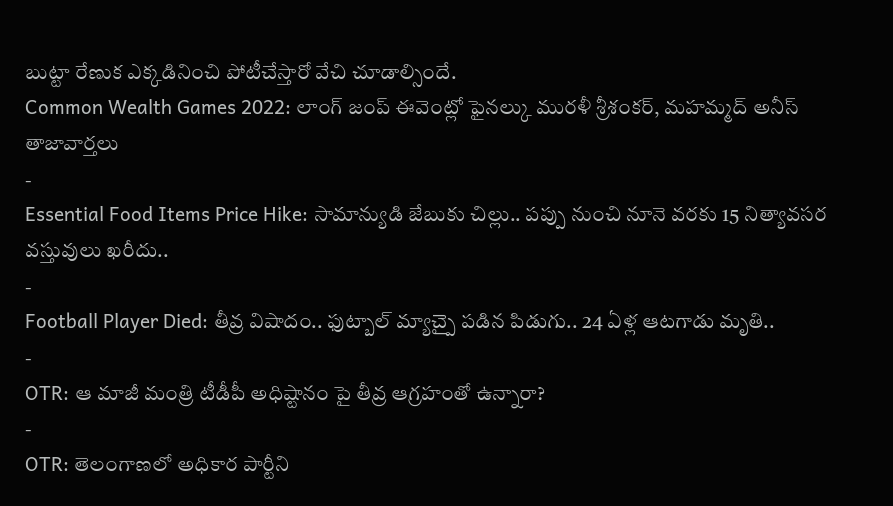బుట్టా రేణుక ఎక్కడినించి పోటీచేస్తారో వేచి చూడాల్సిందే.
Common Wealth Games 2022: లాంగ్ జంప్ ఈవెంట్లో ఫైనల్కు మురళీ శ్రీశంకర్, మహమ్మద్ అనీస్
తాజావార్తలు
-
Essential Food Items Price Hike: సామాన్యుడి జేబుకు చిల్లు.. పప్పు నుంచి నూనె వరకు 15 నిత్యావసర వస్తువులు ఖరీదు..
-
Football Player Died: తీవ్ర విషాదం.. ఫుట్బాల్ మ్యాచ్పై పడిన పిడుగు.. 24 ఏళ్ల ఆటగాడు మృతి..
-
OTR: ఆ మాజీ మంత్రి టీడీపీ అధిష్టానం పై తీవ్ర ఆగ్రహంతో ఉన్నారా?
-
OTR: తెలంగాణలో అధికార పార్టీని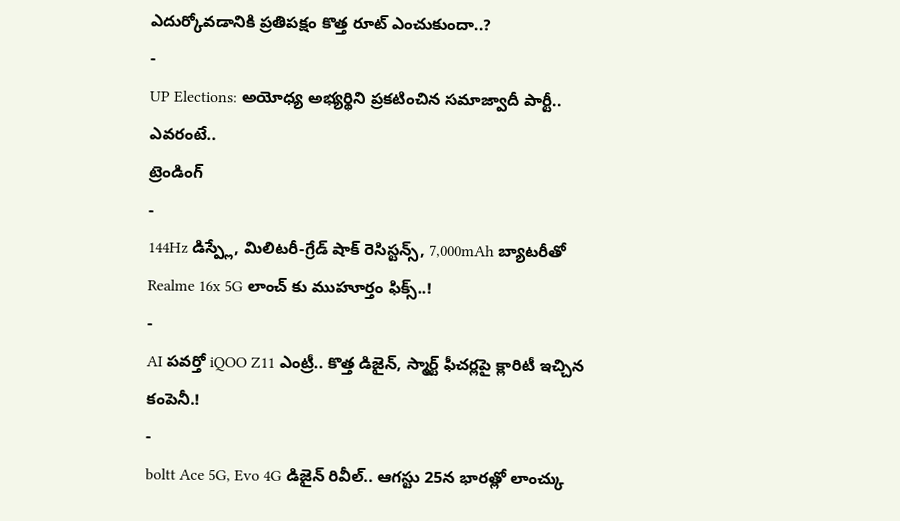ఎదుర్కోవడానికి ప్రతిపక్షం కొత్త రూట్ ఎంచుకుందా..?
-
UP Elections: అయోధ్య అభ్యర్థిని ప్రకటించిన సమాజ్వాదీ పార్టీ.. ఎవరంటే..
ట్రెండింగ్
-
144Hz డిస్ప్లే, మిలిటరీ-గ్రేడ్ షాక్ రెసిస్టన్స్, 7,000mAh బ్యాటరీతో Realme 16x 5G లాంచ్ కు ముహూర్తం ఫిక్స్..!
-
AI పవర్తో iQOO Z11 ఎంట్రీ.. కొత్త డిజైన్, స్మార్ట్ ఫీచర్లపై క్లారిటీ ఇచ్చిన కంపెనీ.!
-
boltt Ace 5G, Evo 4G డిజైన్ రివీల్.. ఆగస్టు 25న భారత్లో లాంచ్కు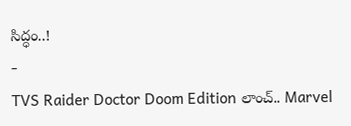సిద్ధం..!
-
TVS Raider Doctor Doom Edition లాంచ్.. Marvel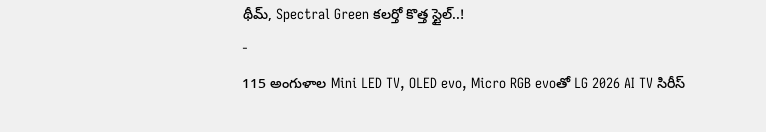థీమ్, Spectral Green కలర్తో కొత్త స్టైల్..!
-
115 అంగుళాల Mini LED TV, OLED evo, Micro RGB evoతో LG 2026 AI TV సిరీస్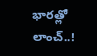భారత్లో లాంచ్..!